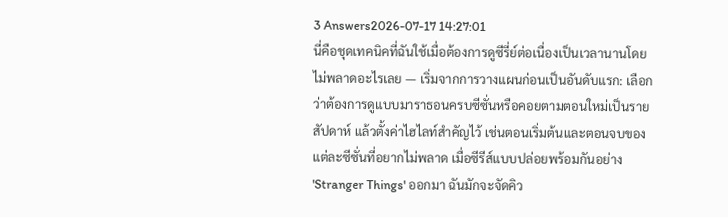3 Answers2026-07-17 14:27:01
นี่คือชุดเทคนิคที่ฉันใช้เมื่อต้องการดูซีรี่ย์ต่อเนื่องเป็นเวลานานโดยไม่พลาดอะไรเลย — เริ่มจากการวางแผนก่อนเป็นอันดับแรก: เลือกว่าต้องการดูแบบมาราธอนครบซีซั่นหรือคอยตามตอนใหม่เป็นรายสัปดาห์ แล้วตั้งค่าไฮไลท์สำคัญไว้ เช่นตอนเริ่มต้นและตอนจบของแต่ละซีซั่นที่อยากไม่พลาด เมื่อซีรีส์แบบปล่อยพร้อมกันอย่าง 'Stranger Things' ออกมา ฉันมักจะจัดคิว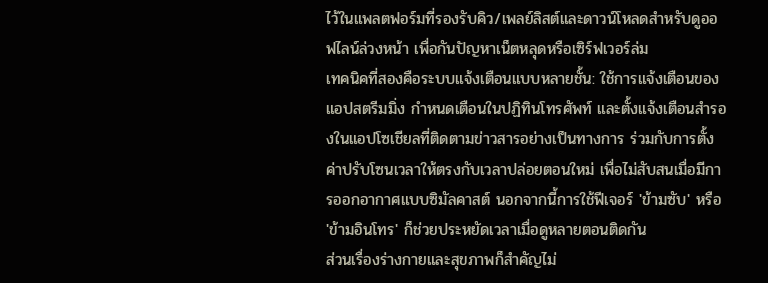ไว้ในแพลตฟอร์มที่รองรับคิว/เพลย์ลิสต์และดาวน์โหลดสำหรับดูออฟไลน์ล่วงหน้า เพื่อกันปัญหาเน็ตหลุดหรือเซิร์ฟเวอร์ล่ม
เทคนิคที่สองคือระบบแจ้งเตือนแบบหลายชั้น: ใช้การแจ้งเตือนของแอปสตรีมมิ่ง กำหนดเตือนในปฏิทินโทรศัพท์ และตั้งแจ้งเตือนสำรองในแอปโซเชียลที่ติดตามข่าวสารอย่างเป็นทางการ ร่วมกับการตั้งค่าปรับโซนเวลาให้ตรงกับเวลาปล่อยตอนใหม่ เพื่อไม่สับสนเมื่อมีการออกอากาศแบบซิมัลคาสต์ นอกจากนี้การใช้ฟีเจอร์ 'ข้ามซับ' หรือ 'ข้ามอินโทร' ก็ช่วยประหยัดเวลาเมื่อดูหลายตอนติดกัน
ส่วนเรื่องร่างกายและสุขภาพก็สำคัญไม่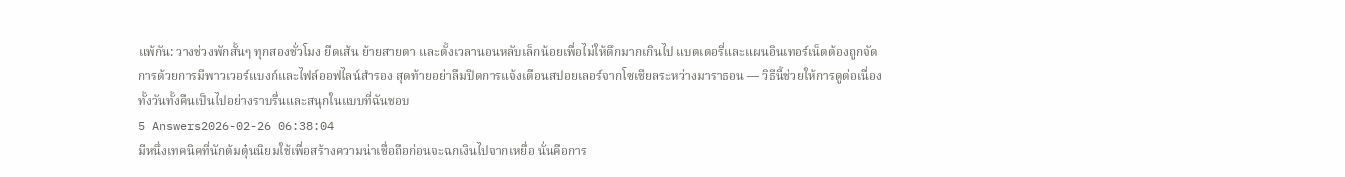แพ้กัน: วางช่วงพักสั้นๆ ทุกสองชั่วโมง ยืดเส้น ย้ายสายตา และตั้งเวลานอนหลับเล็กน้อยเพื่อไม่ให้ดึกมากเกินไป แบตเตอรี่และแผนอินเทอร์เน็ตต้องถูกจัดการด้วยการมีพาวเวอร์แบงก์และไฟล์ออฟไลน์สำรอง สุดท้ายอย่าลืมปิดการแจ้งเตือนสปอยเลอร์จากโซเชียลระหว่างมาราธอน — วิธีนี้ช่วยให้การดูต่อเนื่องทั้งวันทั้งคืนเป็นไปอย่างราบรื่นและสนุกในแบบที่ฉันชอบ
5 Answers2026-02-26 06:38:04
มีหนึ่งเทคนิคที่นักต้มตุ๋นนิยมใช้เพื่อสร้างความน่าเชื่อถือก่อนจะฉกเงินไปจากเหยื่อ นั่นคือการ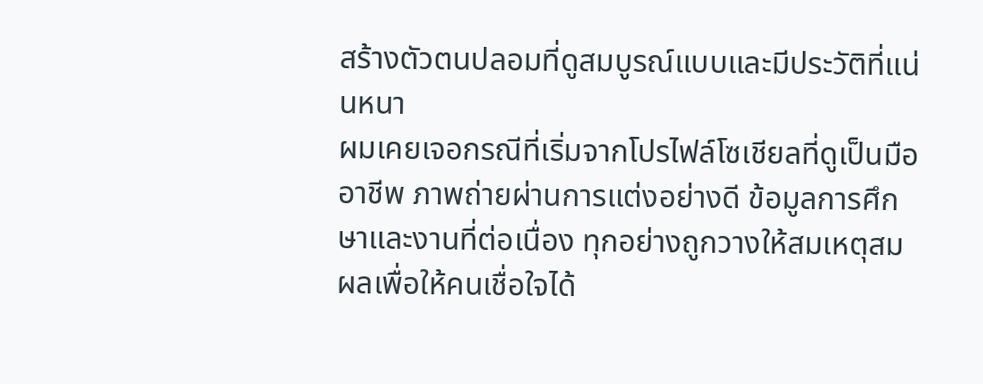สร้างตัวตนปลอมที่ดูสมบูรณ์แบบและมีประวัติที่แน่นหนา
ผมเคยเจอกรณีที่เริ่มจากโปรไฟล์โซเชียลที่ดูเป็นมืออาชีพ ภาพถ่ายผ่านการแต่งอย่างดี ข้อมูลการศึกษาและงานที่ต่อเนื่อง ทุกอย่างถูกวางให้สมเหตุสมผลเพื่อให้คนเชื่อใจได้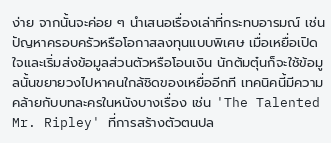ง่าย จากนั้นจะค่อย ๆ นำเสนอเรื่องเล่าที่กระทบอารมณ์ เช่น ปัญหาครอบครัวหรือโอกาสลงทุนแบบพิเศษ เมื่อเหยื่อเปิดใจและเริ่มส่งข้อมูลส่วนตัวหรือโอนเงิน นักต้มตุ๋นก็จะใช้ข้อมูลนั้นขยายวงไปหาคนใกล้ชิดของเหยื่ออีกที เทคนิคนี้มีความคล้ายกับบทละครในหนังบางเรื่อง เช่น 'The Talented Mr. Ripley' ที่การสร้างตัวตนปล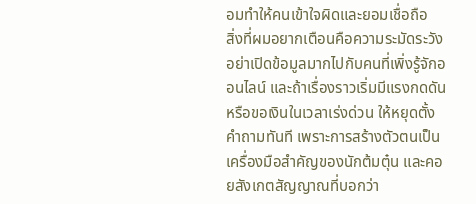อมทำให้คนเข้าใจผิดและยอมเชื่อถือ
สิ่งที่ผมอยากเตือนคือความระมัดระวังอย่าเปิดข้อมูลมากไปกับคนที่เพิ่งรู้จักออนไลน์ และถ้าเรื่องราวเริ่มมีแรงกดดันหรือขอเงินในเวลาเร่งด่วน ให้หยุดตั้งคำถามทันที เพราะการสร้างตัวตนเป็นเครื่องมือสำคัญของนักต้มตุ๋น และคอยสังเกตสัญญาณที่บอกว่า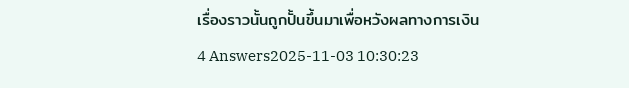เรื่องราวนั้นถูกปั้นขึ้นมาเพื่อหวังผลทางการเงิน
4 Answers2025-11-03 10:30:23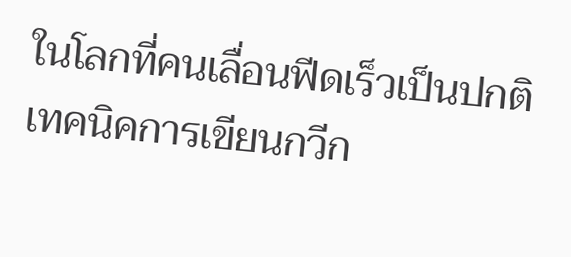ในโลกที่คนเลื่อนฟีดเร็วเป็นปกติ เทคนิคการเขียนกวีก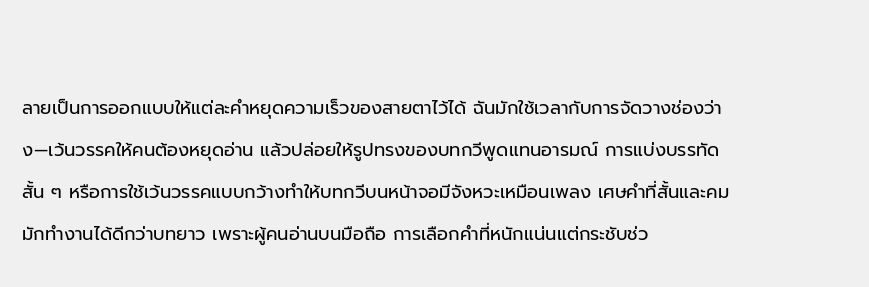ลายเป็นการออกแบบให้แต่ละคำหยุดความเร็วของสายตาไว้ได้ ฉันมักใช้เวลากับการจัดวางช่องว่าง—เว้นวรรคให้คนต้องหยุดอ่าน แล้วปล่อยให้รูปทรงของบทกวีพูดแทนอารมณ์ การแบ่งบรรทัดสั้น ๆ หรือการใช้เว้นวรรคแบบกว้างทำให้บทกวีบนหน้าจอมีจังหวะเหมือนเพลง เศษคำที่สั้นและคมมักทำงานได้ดีกว่าบทยาว เพราะผู้คนอ่านบนมือถือ การเลือกคำที่หนักแน่นแต่กระชับช่ว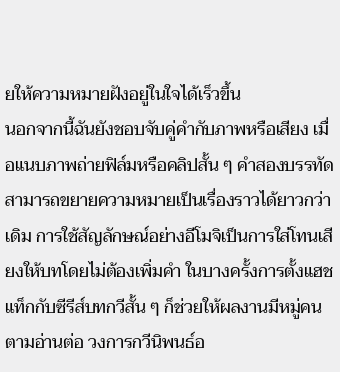ยให้ความหมายฝังอยู่ในใจได้เร็วขึ้น
นอกจากนี้ฉันยังชอบจับคู่คำกับภาพหรือเสียง เมื่อแนบภาพถ่ายฟิล์มหรือคลิปสั้น ๆ คำสองบรรทัดสามารถขยายความหมายเป็นเรื่องราวได้ยาวกว่าเดิม การใช้สัญลักษณ์อย่างอีโมจิเป็นการใส่โทนเสียงให้บทโดยไม่ต้องเพิ่มคำ ในบางครั้งการตั้งแฮชแท็กกับซีรีส์บทกวีสั้น ๆ ก็ช่วยให้ผลงานมีหมู่คนตามอ่านต่อ วงการกวีนิพนธ์อ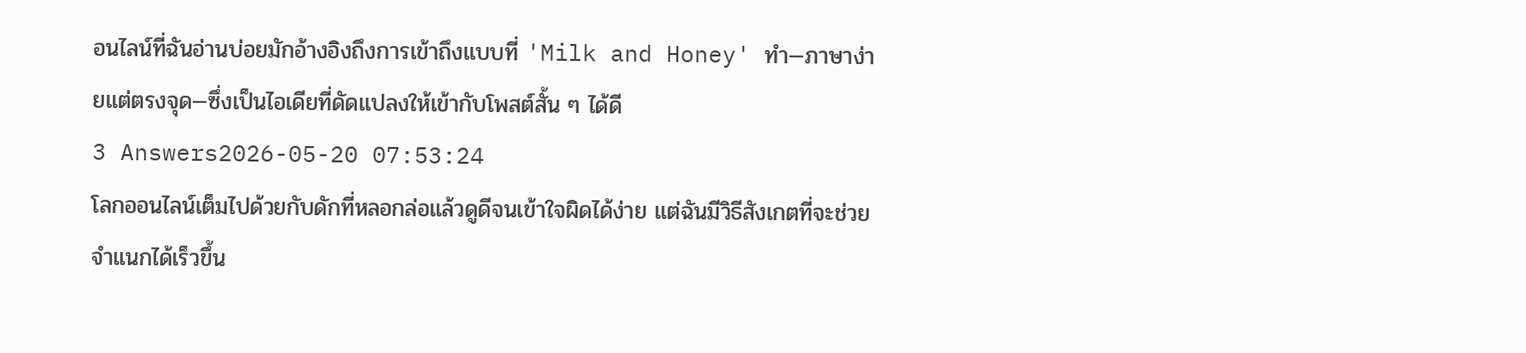อนไลน์ที่ฉันอ่านบ่อยมักอ้างอิงถึงการเข้าถึงแบบที่ 'Milk and Honey' ทำ—ภาษาง่ายแต่ตรงจุด—ซึ่งเป็นไอเดียที่ดัดแปลงให้เข้ากับโพสต์สั้น ๆ ได้ดี
3 Answers2026-05-20 07:53:24
โลกออนไลน์เต็มไปด้วยกับดักที่หลอกล่อแล้วดูดีจนเข้าใจผิดได้ง่าย แต่ฉันมีวิธีสังเกตที่จะช่วยจำแนกได้เร็วขึ้น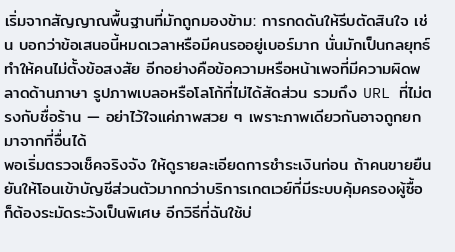เริ่มจากสัญญาณพื้นฐานที่มักถูกมองข้าม: การกดดันให้รีบตัดสินใจ เช่น บอกว่าข้อเสนอนี้หมดเวลาหรือมีคนรออยู่เบอร์มาก นั่นมักเป็นกลยุทธ์ทำให้คนไม่ตั้งข้อสงสัย อีกอย่างคือข้อความหรือหน้าเพจที่มีความผิดพลาดด้านภาษา รูปภาพเบลอหรือโลโก้ที่ไม่ได้สัดส่วน รวมถึง URL ที่ไม่ตรงกับชื่อร้าน — อย่าไว้ใจแค่ภาพสวย ๆ เพราะภาพเดียวกันอาจถูกยกมาจากที่อื่นได้
พอเริ่มตรวจเช็คจริงจัง ให้ดูรายละเอียดการชำระเงินก่อน ถ้าคนขายยืนยันให้โอนเข้าบัญชีส่วนตัวมากกว่าบริการเกตเวย์ที่มีระบบคุ้มครองผู้ซื้อ ก็ต้องระมัดระวังเป็นพิเศษ อีกวิธีที่ฉันใช้บ่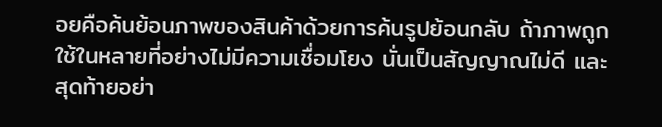อยคือค้นย้อนภาพของสินค้าด้วยการค้นรูปย้อนกลับ ถ้าภาพถูกใช้ในหลายที่อย่างไม่มีความเชื่อมโยง นั่นเป็นสัญญาณไม่ดี และสุดท้ายอย่า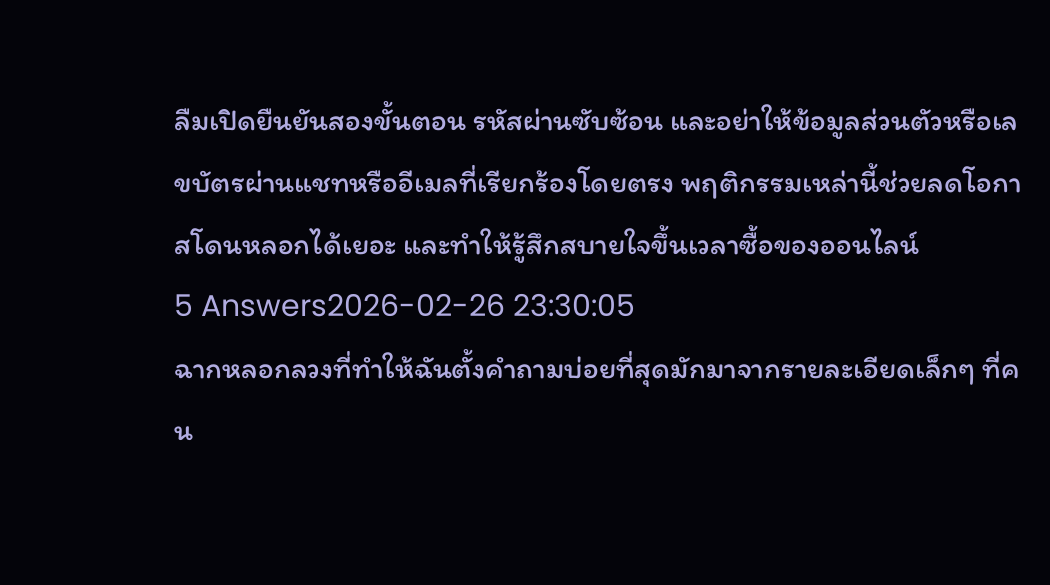ลืมเปิดยืนยันสองขั้นตอน รหัสผ่านซับซ้อน และอย่าให้ข้อมูลส่วนตัวหรือเลขบัตรผ่านแชทหรืออีเมลที่เรียกร้องโดยตรง พฤติกรรมเหล่านี้ช่วยลดโอกาสโดนหลอกได้เยอะ และทำให้รู้สึกสบายใจขึ้นเวลาซื้อของออนไลน์
5 Answers2026-02-26 23:30:05
ฉากหลอกลวงที่ทำให้ฉันตั้งคำถามบ่อยที่สุดมักมาจากรายละเอียดเล็กๆ ที่คน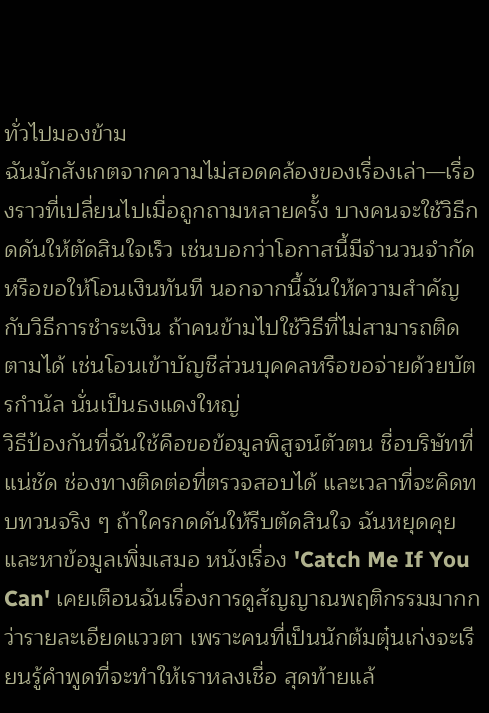ทั่วไปมองข้าม
ฉันมักสังเกตจากความไม่สอดคล้องของเรื่องเล่า—เรื่องราวที่เปลี่ยนไปเมื่อถูกถามหลายครั้ง บางคนจะใช้วิธีกดดันให้ตัดสินใจเร็ว เช่นบอกว่าโอกาสนี้มีจำนวนจำกัดหรือขอให้โอนเงินทันที นอกจากนี้ฉันให้ความสำคัญกับวิธีการชำระเงิน ถ้าคนข้ามไปใช้วิธีที่ไม่สามารถติดตามได้ เช่นโอนเข้าบัญชีส่วนบุคคลหรือขอจ่ายด้วยบัตรกำนัล นั่นเป็นธงแดงใหญ่
วิธีป้องกันที่ฉันใช้คือขอข้อมูลพิสูจน์ตัวตน ชื่อบริษัทที่แน่ชัด ช่องทางติดต่อที่ตรวจสอบได้ และเวลาที่จะคิดทบทวนจริง ๆ ถ้าใครกดดันให้รีบตัดสินใจ ฉันหยุดคุยและหาข้อมูลเพิ่มเสมอ หนังเรื่อง 'Catch Me If You Can' เคยเตือนฉันเรื่องการดูสัญญาณพฤติกรรมมากกว่ารายละเอียดแววตา เพราะคนที่เป็นนักต้มตุ๋นเก่งจะเรียนรู้คำพูดที่จะทำให้เราหลงเชื่อ สุดท้ายแล้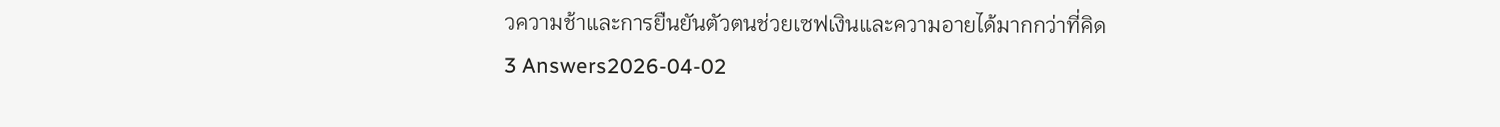วความช้าและการยืนยันตัวตนช่วยเซฟเงินและความอายได้มากกว่าที่คิด
3 Answers2026-04-02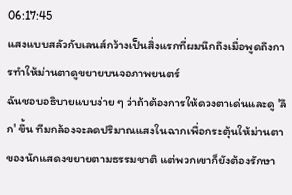06:17:45
แสงแบบสลัวกับเลนส์กว้างเป็นสิ่งแรกที่ผมนึกถึงเมื่อพูดถึงการทำให้ม่านตาดูขยายบนจอภาพยนตร์
ฉันชอบอธิบายแบบง่าย ๆ ว่าถ้าต้องการให้ดวงตาเด่นและดู 'ลึก' ขึ้น ทีมกล้องจะลดปริมาณแสงในฉากเพื่อกระตุ้นให้ม่านตาของนักแสดงขยายตามธรรมชาติ แต่พวกเขาก็ยังต้องรักษา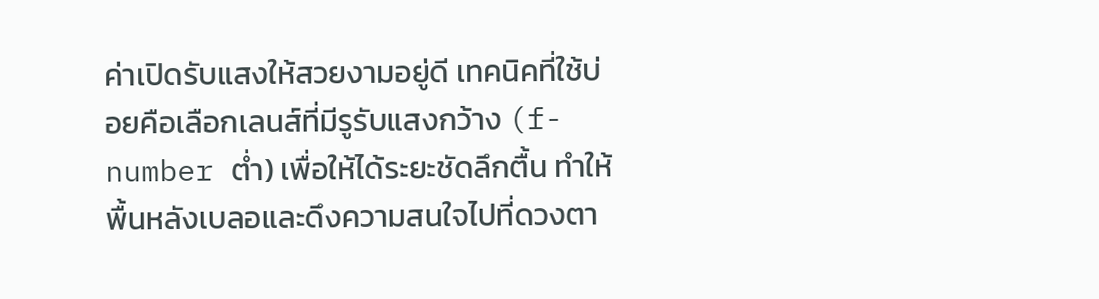ค่าเปิดรับแสงให้สวยงามอยู่ดี เทคนิคที่ใช้บ่อยคือเลือกเลนส์ที่มีรูรับแสงกว้าง (f-number ต่ำ) เพื่อให้ได้ระยะชัดลึกตื้น ทำให้พื้นหลังเบลอและดึงความสนใจไปที่ดวงตา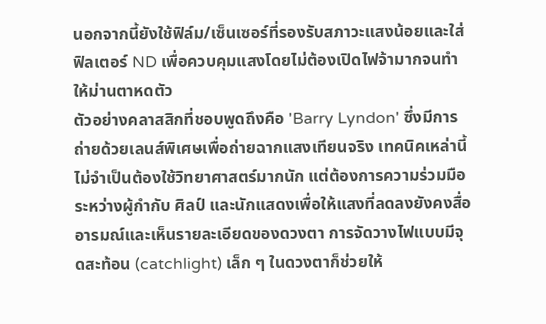นอกจากนี้ยังใช้ฟิล์ม/เซ็นเซอร์ที่รองรับสภาวะแสงน้อยและใส่ฟิลเตอร์ ND เพื่อควบคุมแสงโดยไม่ต้องเปิดไฟจ้ามากจนทำให้ม่านตาหดตัว
ตัวอย่างคลาสสิกที่ชอบพูดถึงคือ 'Barry Lyndon' ซึ่งมีการถ่ายด้วยเลนส์พิเศษเพื่อถ่ายฉากแสงเทียนจริง เทคนิคเหล่านี้ไม่จำเป็นต้องใช้วิทยาศาสตร์มากนัก แต่ต้องการความร่วมมือระหว่างผู้กำกับ ศิลป์ และนักแสดงเพื่อให้แสงที่ลดลงยังคงสื่ออารมณ์และเห็นรายละเอียดของดวงตา การจัดวางไฟแบบมีจุดสะท้อน (catchlight) เล็ก ๆ ในดวงตาก็ช่วยให้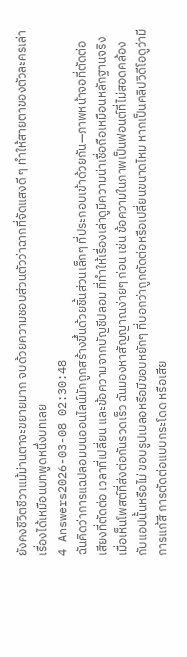ยังคงชีวิตชีวาแม้ม่านตาจะขยายมาก จบด้วยความชอบส่วนตัวว่าฉากที่จัดแสงดี ๆ ทำให้สายตาของตัวละครเล่าเรื่องได้เหมือนบทพูดหนึ่งบทเลย
4 Answers2026-03-08 02:30:48
ฉันคิดว่าการแฉปลอมบนออนไลน์มักถูกสร้างขึ้นด้วยชิ้นส่วนเล็กๆ ที่ประกอบเข้าด้วยกัน—ภาพหน้าจอที่ตัดต่อ เสียงที่ตัดต่อ เวลาที่เปลี่ยน และข้อความจากบัญชีปลอม ที่ทำให้เรื่องเล่าดูมีความน่าเชื่อถือเหมือนหลักฐานจริง
เมื่อเห็นโพสต์ที่ส่งต่อกันรวดเร็ว ฉันมองหาสัญญาณง่ายๆ ก่อน เช่น ข้อความในภาพเป็นฟอนต์ที่ไม่สอดคล้องกับแอปนั้นหรือไม่ ขอบรูปเบลอหรือมีขอบหยักๆ ที่บอกว่าถูกตัดต่อหรือเปลี่ยนขนาดไหม หากเป็นคลิปวิดีโอดูว่ามีการแก้สี การตัดต่อแบบกระโดด หรือเสีย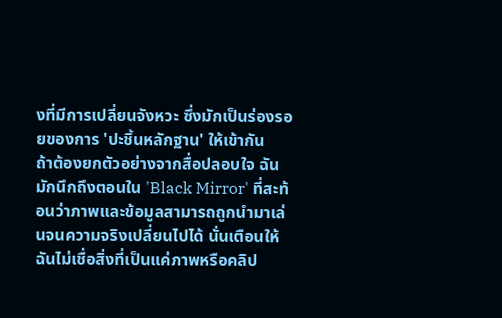งที่มีการเปลี่ยนจังหวะ ซึ่งมักเป็นร่องรอยของการ 'ปะชิ้นหลักฐาน' ให้เข้ากัน
ถ้าต้องยกตัวอย่างจากสื่อปลอบใจ ฉันมักนึกถึงตอนใน 'Black Mirror' ที่สะท้อนว่าภาพและข้อมูลสามารถถูกนำมาเล่นจนความจริงเปลี่ยนไปได้ นั่นเตือนให้ฉันไม่เชื่อสิ่งที่เป็นแค่ภาพหรือคลิป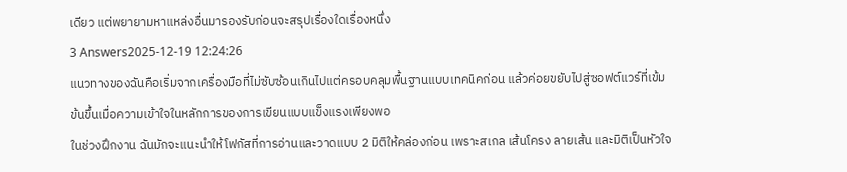เดียว แต่พยายามหาแหล่งอื่นมารองรับก่อนจะสรุปเรื่องใดเรื่องหนึ่ง
3 Answers2025-12-19 12:24:26
แนวทางของฉันคือเริ่มจากเครื่องมือที่ไม่ซับซ้อนเกินไปแต่ครอบคลุมพื้นฐานแบบเทคนิคก่อน แล้วค่อยขยับไปสู่ซอฟต์แวร์ที่เข้มข้นขึ้นเมื่อความเข้าใจในหลักการของการเขียนแบบแข็งแรงเพียงพอ
ในช่วงฝึกงาน ฉันมักจะแนะนำให้โฟกัสที่การอ่านและวาดแบบ 2 มิติให้คล่องก่อน เพราะสเกล เส้นโครง ลายเส้น และมิติเป็นหัวใจ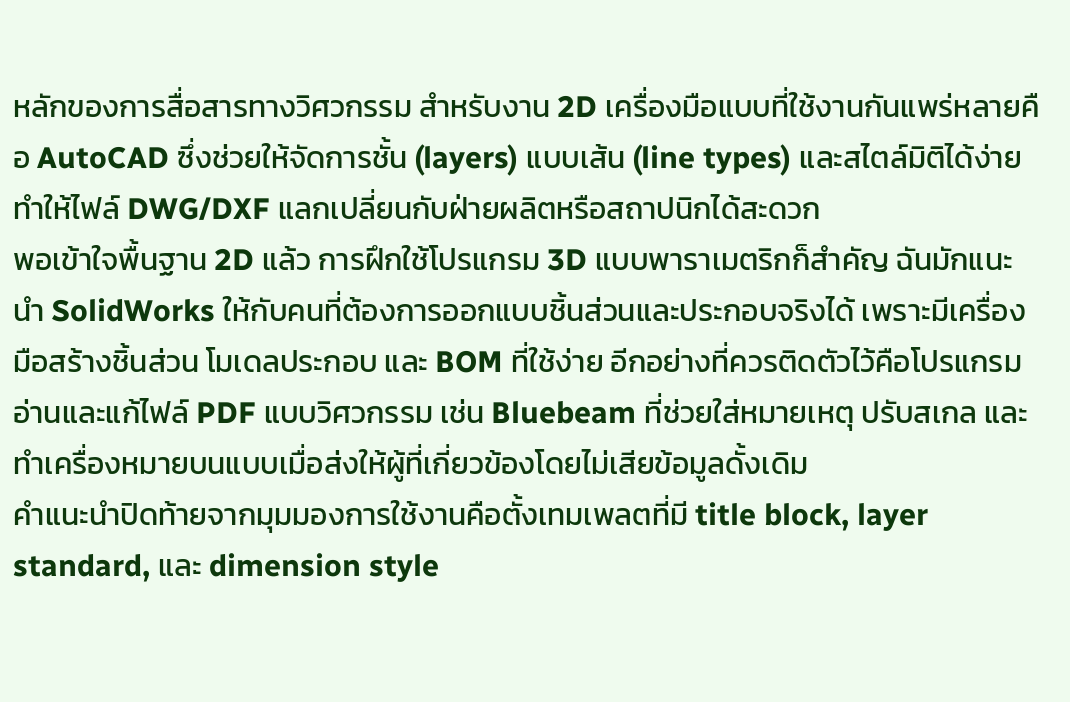หลักของการสื่อสารทางวิศวกรรม สำหรับงาน 2D เครื่องมือแบบที่ใช้งานกันแพร่หลายคือ AutoCAD ซึ่งช่วยให้จัดการชั้น (layers) แบบเส้น (line types) และสไตล์มิติได้ง่าย ทำให้ไฟล์ DWG/DXF แลกเปลี่ยนกับฝ่ายผลิตหรือสถาปนิกได้สะดวก
พอเข้าใจพื้นฐาน 2D แล้ว การฝึกใช้โปรแกรม 3D แบบพาราเมตริกก็สำคัญ ฉันมักแนะนำ SolidWorks ให้กับคนที่ต้องการออกแบบชิ้นส่วนและประกอบจริงได้ เพราะมีเครื่องมือสร้างชิ้นส่วน โมเดลประกอบ และ BOM ที่ใช้ง่าย อีกอย่างที่ควรติดตัวไว้คือโปรแกรมอ่านและแก้ไฟล์ PDF แบบวิศวกรรม เช่น Bluebeam ที่ช่วยใส่หมายเหตุ ปรับสเกล และทำเครื่องหมายบนแบบเมื่อส่งให้ผู้ที่เกี่ยวข้องโดยไม่เสียข้อมูลดั้งเดิม
คำแนะนำปิดท้ายจากมุมมองการใช้งานคือตั้งเทมเพลตที่มี title block, layer standard, และ dimension style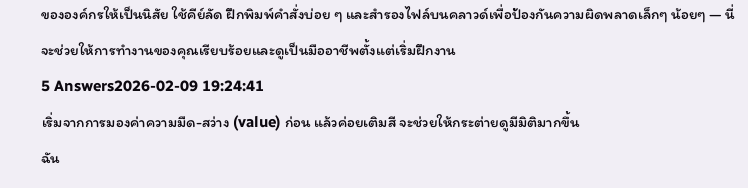ขององค์กรให้เป็นนิสัย ใช้คีย์ลัด ฝึกพิมพ์คำสั่งบ่อย ๆ และสำรองไฟล์บนคลาวด์เพื่อป้องกันความผิดพลาดเล็กๆ น้อยๆ — นี่จะช่วยให้การทำงานของคุณเรียบร้อยและดูเป็นมืออาชีพตั้งแต่เริ่มฝึกงาน
5 Answers2026-02-09 19:24:41
เริ่มจากการมองค่าความมืด-สว่าง (value) ก่อน แล้วค่อยเติมสี จะช่วยให้กระต่ายดูมีมิติมากขึ้น
ฉัน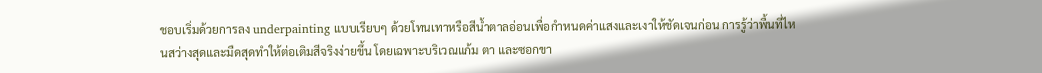ชอบเริ่มด้วยการลง underpainting แบบเรียบๆ ด้วยโทนเทาหรือสีน้ำตาลอ่อนเพื่อกำหนดค่าแสงและเงาให้ชัดเจนก่อน การรู้ว่าพื้นที่ไหนสว่างสุดและมืดสุดทำให้ต่อเติมสีจริงง่ายขึ้น โดยเฉพาะบริเวณแก้ม ตา และซอกขา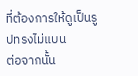ที่ต้องการให้ดูเป็นรูปทรงไม่แบน
ต่อจากนั้น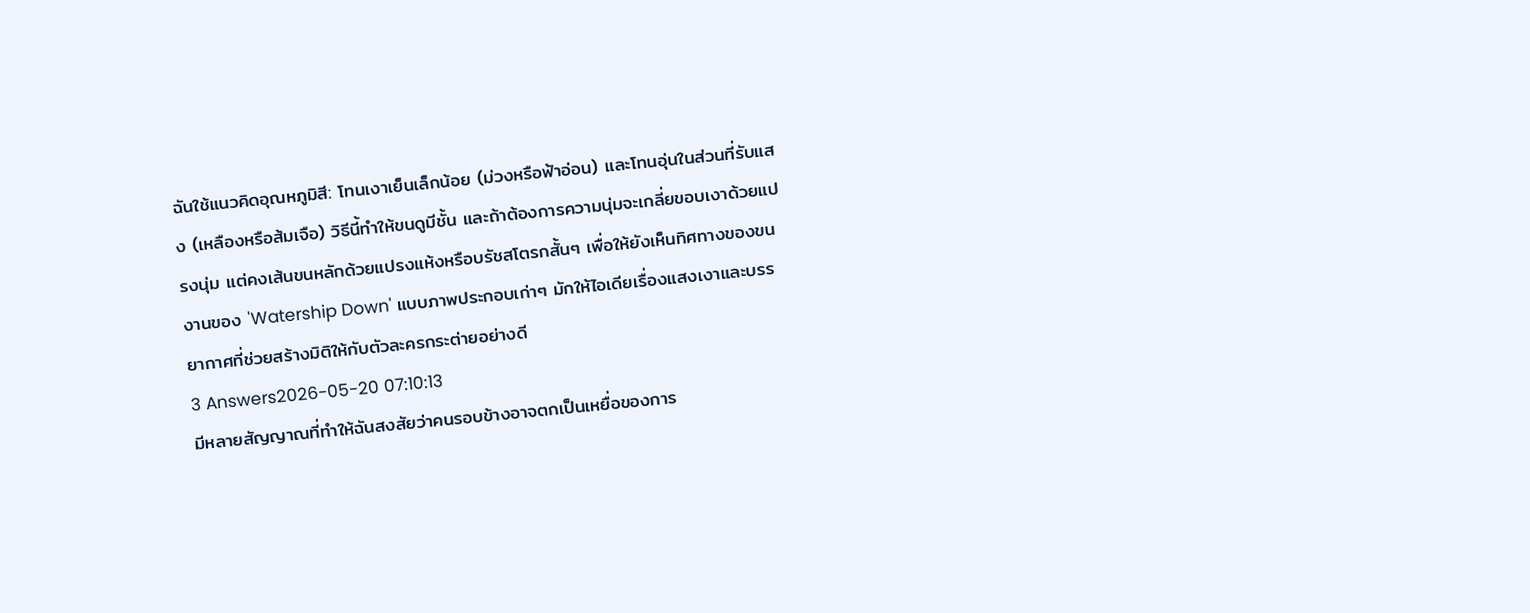ฉันใช้แนวคิดอุณหภูมิสี: โทนเงาเย็นเล็กน้อย (ม่วงหรือฟ้าอ่อน) และโทนอุ่นในส่วนที่รับแสง (เหลืองหรือส้มเจือ) วิธีนี้ทำให้ขนดูมีชั้น และถ้าต้องการความนุ่มจะเกลี่ยขอบเงาด้วยแปรงนุ่ม แต่คงเส้นขนหลักด้วยแปรงแห้งหรือบรัชสโตรกสั้นๆ เพื่อให้ยังเห็นทิศทางของขน งานของ 'Watership Down' แบบภาพประกอบเก่าๆ มักให้ไอเดียเรื่องแสงเงาและบรรยากาศที่ช่วยสร้างมิติให้กับตัวละครกระต่ายอย่างดี
3 Answers2026-05-20 07:10:13
มีหลายสัญญาณที่ทำให้ฉันสงสัยว่าคนรอบข้างอาจตกเป็นเหยื่อของการ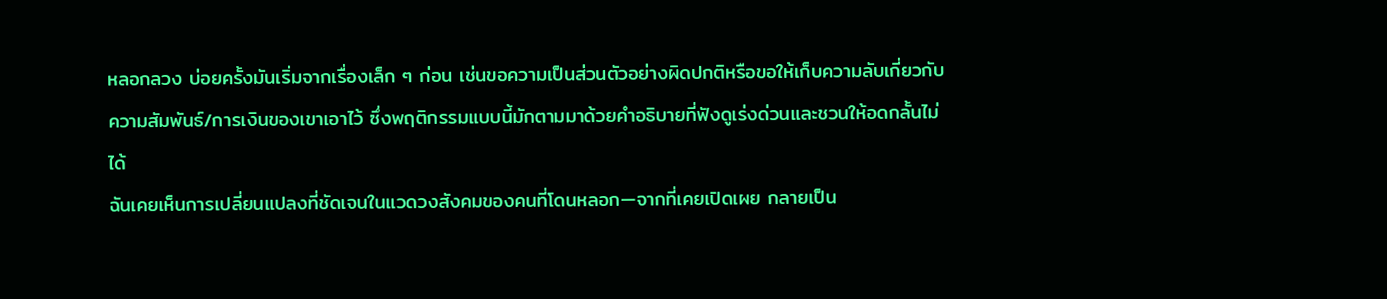หลอกลวง บ่อยครั้งมันเริ่มจากเรื่องเล็ก ๆ ก่อน เช่นขอความเป็นส่วนตัวอย่างผิดปกติหรือขอให้เก็บความลับเกี่ยวกับความสัมพันธ์/การเงินของเขาเอาไว้ ซึ่งพฤติกรรมแบบนี้มักตามมาด้วยคำอธิบายที่ฟังดูเร่งด่วนและชวนให้อดกลั้นไม่ได้
ฉันเคยเห็นการเปลี่ยนแปลงที่ชัดเจนในแวดวงสังคมของคนที่โดนหลอก—จากที่เคยเปิดเผย กลายเป็น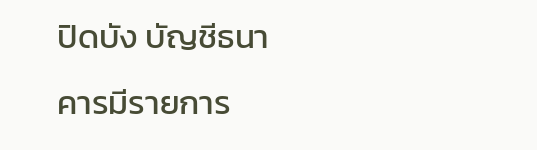ปิดบัง บัญชีธนาคารมีรายการ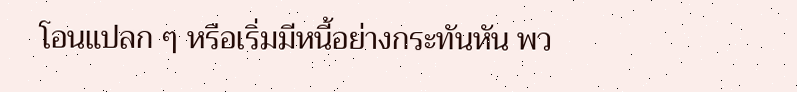โอนแปลก ๆ หรือเริ่มมีหนี้อย่างกระทันหัน พว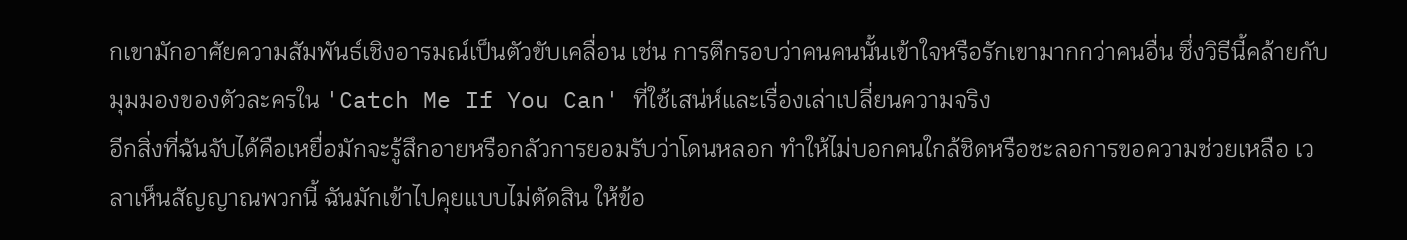กเขามักอาศัยความสัมพันธ์เชิงอารมณ์เป็นตัวขับเคลื่อน เช่น การตีกรอบว่าคนคนนั้นเข้าใจหรือรักเขามากกว่าคนอื่น ซึ่งวิธีนี้คล้ายกับมุมมองของตัวละครใน 'Catch Me If You Can' ที่ใช้เสน่ห์และเรื่องเล่าเปลี่ยนความจริง
อีกสิ่งที่ฉันจับได้คือเหยื่อมักจะรู้สึกอายหรือกลัวการยอมรับว่าโดนหลอก ทำให้ไม่บอกคนใกล้ชิดหรือชะลอการขอความช่วยเหลือ เวลาเห็นสัญญาณพวกนี้ ฉันมักเข้าไปคุยแบบไม่ตัดสิน ให้ข้อ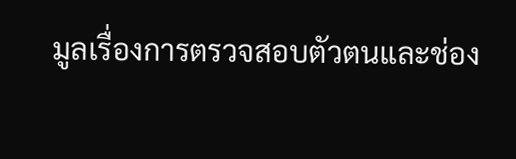มูลเรื่องการตรวจสอบตัวตนและช่อง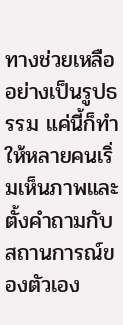ทางช่วยเหลืออย่างเป็นรูปธรรม แค่นี้ก็ทำให้หลายคนเริ่มเห็นภาพและตั้งคำถามกับสถานการณ์ของตัวเอง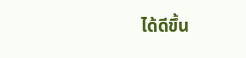ได้ดีขึ้น